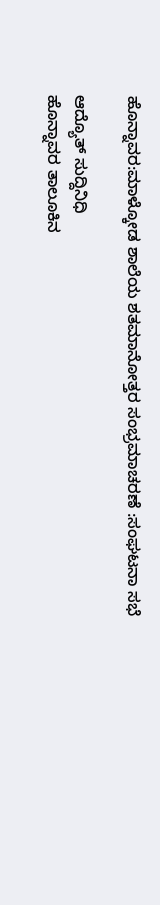ಹೊನ್ನಾವರ:ಮಾಳ್ಕೋಡ ಶಾಲೆಯ ಶತಮಾನೋತ್ತರ ಸಂಭ್ರಮಾಚರಣೆ :ಸಂಘಟನಾ ಸಭೆ

ಆದ್ಯೊತ್ ಸುದ್ದಿನಿಧಿ
ಹೊನ್ನಾವರ ತಾಲೂಕಿನ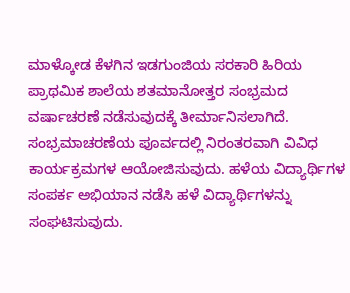ಮಾಳ್ಕೋಡ ಕೆಳಗಿನ ಇಡಗುಂಜಿಯ ಸರಕಾರಿ ಹಿರಿಯ ಪ್ರಾಥಮಿಕ ಶಾಲೆಯ ಶತಮಾನೋತ್ತರ ಸಂಭ್ರಮದ ವರ್ಷಾಚರಣೆ ನಡೆಸುವುದಕ್ಕೆ ತೀರ್ಮಾನಿಸಲಾಗಿದೆ. ಸಂಭ್ರಮಾಚರಣೆಯ ಪೂರ್ವದಲ್ಲಿ ನಿರಂತರವಾಗಿ ವಿವಿಧ ಕಾರ್ಯಕ್ರಮಗಳ ಆಯೋಜಿಸುವುದು. ಹಳೆಯ ವಿದ್ಯಾರ್ಥಿಗಳ ಸಂಪರ್ಕ ಅಭಿಯಾನ ನಡೆಸಿ ಹಳೆ ವಿದ್ಯಾರ್ಥಿಗಳನ್ನು ಸಂಘಟಿಸುವುದು.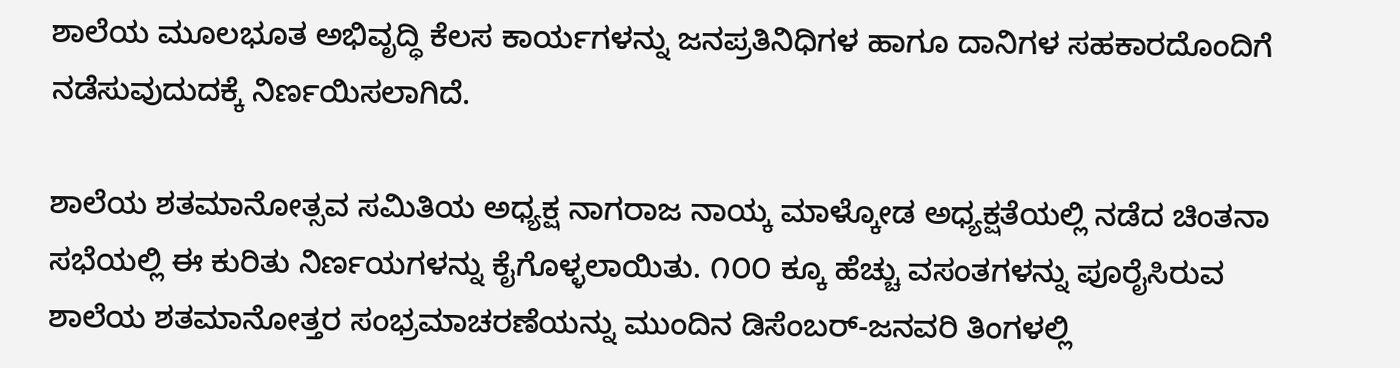ಶಾಲೆಯ ಮೂಲಭೂತ ಅಭಿವೃದ್ಧಿ ಕೆಲಸ ಕಾರ್ಯಗಳನ್ನು ಜನಪ್ರತಿನಿಧಿಗಳ ಹಾಗೂ ದಾನಿಗಳ ಸಹಕಾರದೊಂದಿಗೆ ನಡೆಸುವುದುದಕ್ಕೆ ನಿರ್ಣಯಿಸಲಾಗಿದೆ.

ಶಾಲೆಯ ಶತಮಾನೋತ್ಸವ ಸಮಿತಿಯ ಅಧ್ಯಕ್ಷ ನಾಗರಾಜ ನಾಯ್ಕ ಮಾಳ್ಕೋಡ ಅಧ್ಯಕ್ಷತೆಯಲ್ಲಿ ನಡೆದ ಚಿಂತನಾ ಸಭೆಯಲ್ಲಿ ಈ ಕುರಿತು ನಿರ್ಣಯಗಳನ್ನು ಕೈಗೊಳ್ಳಲಾಯಿತು. ೧೦೦ ಕ್ಕೂ ಹೆಚ್ಚು ವಸಂತಗಳನ್ನು ಪೂರೈಸಿರುವ ಶಾಲೆಯ ಶತಮಾನೋತ್ತರ ಸಂಭ್ರಮಾಚರಣೆಯನ್ನು ಮುಂದಿನ ಡಿಸೆಂಬರ್-ಜನವರಿ ತಿಂಗಳಲ್ಲಿ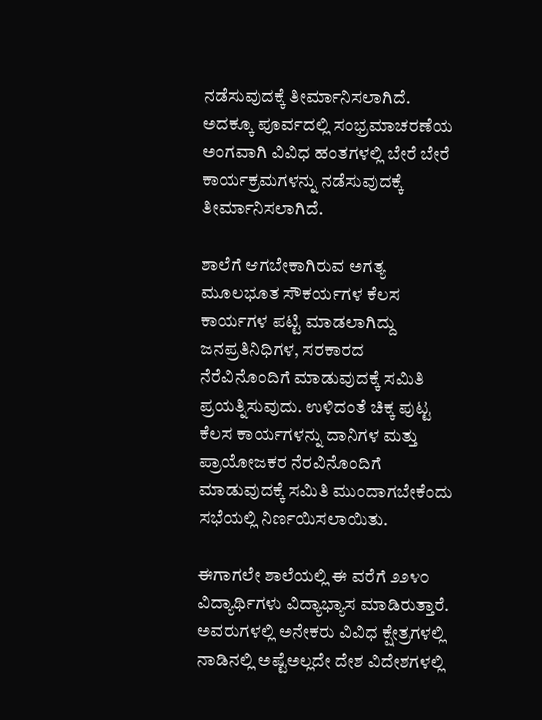ನಡೆಸುವುದಕ್ಕೆ ತೀರ್ಮಾನಿಸಲಾಗಿದೆ. ಅದಕ್ಕೂ ಪೂರ್ವದಲ್ಲಿ ಸಂಭ್ರಮಾಚರಣೆಯ ಅಂಗವಾಗಿ ವಿವಿಧ ಹಂತಗಳಲ್ಲಿ ಬೇರೆ ಬೇರೆ ಕಾರ್ಯಕ್ರಮಗಳನ್ನು ನಡೆಸುವುದಕ್ಕೆ ತೀರ್ಮಾನಿಸಲಾಗಿದೆ.

ಶಾಲೆಗೆ ಆಗಬೇಕಾಗಿರುವ ಅಗತ್ಯ ಮೂಲಭೂತ ಸೌಕರ್ಯಗಳ ಕೆಲಸ ಕಾರ್ಯಗಳ ಪಟ್ಟಿ ಮಾಡಲಾಗಿದ್ದು ಜನಪ್ರತಿನಿಧಿಗಳ, ಸರಕಾರದ ನೆರೆವಿನೊಂದಿಗೆ ಮಾಡುವುದಕ್ಕೆ ಸಮಿತಿ ಪ್ರಯತ್ನಿಸುವುದು. ಉಳಿದಂತೆ ಚಿಕ್ಕ ಪುಟ್ಟ ಕೆಲಸ ಕಾರ್ಯಗಳನ್ನು ದಾನಿಗಳ ಮತ್ತು ಪ್ರಾಯೋಜಕರ ನೆರವಿನೊಂದಿಗೆ ಮಾಡುವುದಕ್ಕೆ ಸಮಿತಿ ಮುಂದಾಗಬೇಕೆಂದು ಸಭೆಯಲ್ಲಿ ನಿರ್ಣಯಿಸಲಾಯಿತು.

ಈಗಾಗಲೇ ಶಾಲೆಯಲ್ಲಿ ಈ ವರೆಗೆ ೨೨೪೦ ವಿದ್ಯಾರ್ಥಿಗಳು ವಿದ್ಯಾಭ್ಯಾಸ ಮಾಡಿರುತ್ತಾರೆ. ಅವರುಗಳಲ್ಲಿ ಅನೇಕರು ವಿವಿಧ ಕ್ಷೇತ್ರಗಳಲ್ಲಿ ನಾಡಿನಲ್ಲಿ ಅಷ್ಟೆಅಲ್ಲದೇ ದೇಶ ವಿದೇಶಗಳಲ್ಲಿ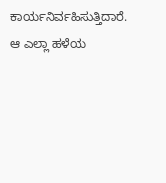ಕಾರ್ಯನಿರ್ವಹಿಸುತ್ತಿದಾರೆ. ಆ ಎಲ್ಲಾ ಹಳೆಯ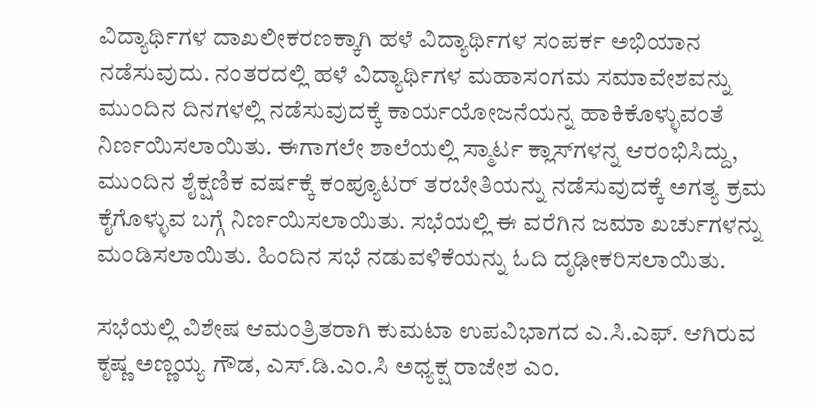ವಿದ್ಯಾರ್ಥಿಗಳ ದಾಖಲೀಕರಣಕ್ಕಾಗಿ ಹಳೆ ವಿದ್ಯಾರ್ಥಿಗಳ ಸಂಪರ್ಕ ಅಭಿಯಾನ ನಡೆಸುವುದು. ನಂತರದಲ್ಲಿ ಹಳೆ ವಿದ್ಯಾರ್ಥಿಗಳ ಮಹಾಸಂಗಮ ಸಮಾವೇಶವನ್ನು ಮುಂದಿನ ದಿನಗಳಲ್ಲಿ ನಡೆಸುವುದಕ್ಕೆ ಕಾರ್ಯಯೋಜನೆಯನ್ನ ಹಾಕಿಕೊಳ್ಳುವಂತೆ ನಿರ್ಣಯಿಸಲಾಯಿತು. ಈಗಾಗಲೇ ಶಾಲೆಯಲ್ಲಿ ಸ್ಮಾರ್ಟ ಕ್ಲಾಸ್‌ಗಳನ್ನ ಆರಂಭಿಸಿದ್ದು, ಮುಂದಿನ ಶೈಕ್ಷಣಿಕ ವರ್ಷಕ್ಕೆ ಕಂಪ್ಯೂಟರ್ ತರಬೇತಿಯನ್ನು ನಡೆಸುವುದಕ್ಕೆ ಅಗತ್ಯ ಕ್ರಮ ಕೈಗೊಳ್ಳುವ ಬಗ್ಗೆ ನಿರ್ಣಯಿಸಲಾಯಿತು. ಸಭೆಯಲ್ಲಿ ಈ ವರೆಗಿನ ಜಮಾ ಖರ್ಚುಗಳನ್ನು ಮಂಡಿಸಲಾಯಿತು. ಹಿಂದಿನ ಸಭೆ ನಡುವಳಿಕೆಯನ್ನು ಓದಿ ದೃಢೀಕರಿಸಲಾಯಿತು.

ಸಭೆಯಲ್ಲಿ ವಿಶೇಷ ಆಮಂತ್ರಿತರಾಗಿ ಕುಮಟಾ ಉಪವಿಭಾಗದ ಎ.ಸಿ.ಎಫ್. ಆಗಿರುವ ಕೃಷ್ಣ ಅಣ್ಣಯ್ಯ ಗೌಡ, ಎಸ್.ಡಿ.ಎಂ.ಸಿ ಅಧ್ಯಕ್ಷ ರಾಜೇಶ ಎಂ.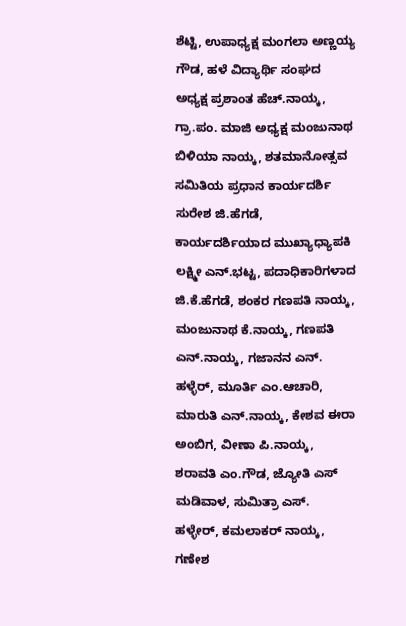ಶೆಟ್ಟಿ, ಉಪಾಧ್ಯಕ್ಷ ಮಂಗಲಾ ಅಣ್ಣಯ್ಯ ಗೌಡ, ಹಳೆ ವಿದ್ಯಾರ್ಥಿ ಸಂಘದ ಅಧ್ಯಕ್ಷ ಪ್ರಶಾಂತ ಹೆಚ್.ನಾಯ್ಕ, ಗ್ರಾ.ಪಂ. ಮಾಜಿ ಅಧ್ಯಕ್ಷ ಮಂಜುನಾಥ ಬಿಳಿಯಾ ನಾಯ್ಕ, ಶತಮಾನೋತ್ಸವ ಸಮಿತಿಯ ಪ್ರಧಾನ ಕಾರ್ಯದರ್ಶಿ ಸುರೇಶ ಜಿ.ಹೆಗಡೆ, ಕಾರ್ಯದರ್ಶಿಯಾದ ಮುಖ್ಯಾಧ್ಯಾಪಕಿ ಲಕ್ಷ್ಮೀ ಎನ್.ಭಟ್ಟ, ಪದಾಧಿಕಾರಿಗಳಾದ ಜಿ.ಕೆ.ಹೆಗಡೆ, ಶಂಕರ ಗಣಪತಿ ನಾಯ್ಕ, ಮಂಜುನಾಥ ಕೆ.ನಾಯ್ಕ, ಗಣಪತಿ ಎನ್.ನಾಯ್ಕ, ಗಜಾನನ ಎನ್. ಹಳ್ಳೆರ್, ಮೂರ್ತಿ ಎಂ.ಆಚಾರಿ, ಮಾರುತಿ ಎನ್.ನಾಯ್ಕ, ಕೇಶವ ಈರಾ ಅಂಬಿಗ, ವೀಣಾ ಪಿ.ನಾಯ್ಕ, ಶರಾವತಿ ಎಂ.ಗೌಡ, ಜ್ಯೋತಿ ಎಸ್ ಮಡಿವಾಳ, ಸುಮಿತ್ರಾ ಎಸ್. ಹಳ್ಳೇರ್, ಕಮಲಾಕರ್ ನಾಯ್ಕ, ಗಣೇಶ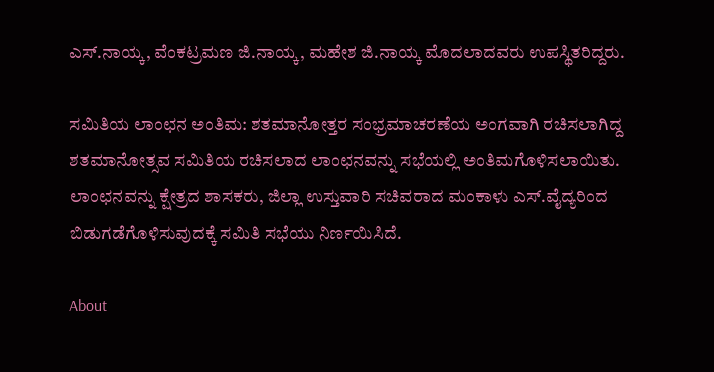ಎಸ್.ನಾಯ್ಕ, ವೆಂಕಟ್ರಮಣ ಜಿ.ನಾಯ್ಕ, ಮಹೇಶ ಜಿ.ನಾಯ್ಕ ಮೊದಲಾದವರು ಉಪಸ್ಥಿತರಿದ್ದರು.

ಸಮಿತಿಯ ಲಾಂಛನ ಅಂತಿಮ: ಶತಮಾನೋತ್ತರ ಸಂಭ್ರಮಾಚರಣೆಯ ಅಂಗವಾಗಿ ರಚಿಸಲಾಗಿದ್ದ ಶತಮಾನೋತ್ಸವ ಸಮಿತಿಯ ರಚಿಸಲಾದ ಲಾಂಛನವನ್ನು ಸಭೆಯಲ್ಲಿ ಅಂತಿಮಗೊಳಿಸಲಾಯಿತು. ಲಾಂಛನವನ್ನು ಕ್ಷೇತ್ರದ ಶಾಸಕರು, ಜಿಲ್ಲಾ ಉಸ್ತುವಾರಿ ಸಚಿವರಾದ ಮಂಕಾಳು ಎಸ್.ವೈದ್ಯರಿಂದ ಬಿಡುಗಡೆಗೊಳಿಸುವುದಕ್ಕೆ ಸಮಿತಿ ಸಭೆಯು ನಿರ್ಣಯಿಸಿದೆ.

About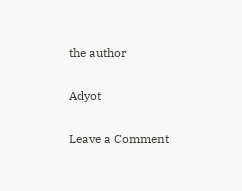the author

Adyot

Leave a Comment